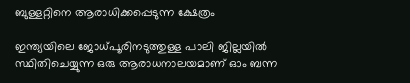ബുള്ളറ്റിനെ ആരാധിക്കപ്പെടുന്ന ക്ഷേത്രം

ഇന്ത്യയിലെ ജോധ്പൂരിനടുത്തുള്ള പാലി ജില്ലയിൽ സ്ഥിതിചെയ്യുന്ന ഒരു ആരാധനാലയമാണ് ഓം ബന്ന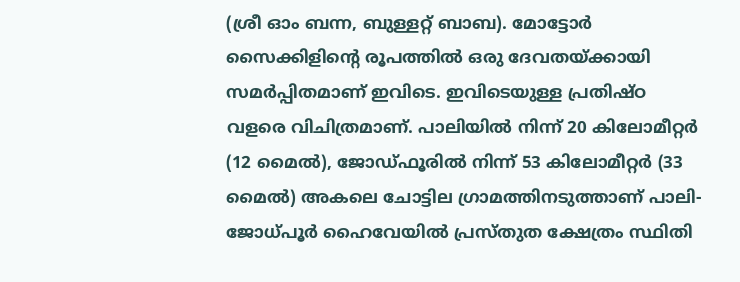(ശ്രീ ഓം ബന്ന, ബുള്ളറ്റ് ബാബ). മോട്ടോർ സൈക്കിളിന്റെ രൂപത്തിൽ ഒരു ദേവതയ്ക്കായി സമർപ്പിതമാണ് ഇവിടെ. ഇവിടെയുള്ള പ്രതിഷ്ഠ വളരെ വിചിത്രമാണ്. പാലിയിൽ നിന്ന് 20 കിലോമീറ്റർ (12 മൈൽ), ജോഡ്‌ഫൂരിൽ നിന്ന് 53 കിലോമീറ്റർ (33 മൈൽ) അകലെ ചോട്ടില ഗ്രാമത്തിനടുത്താണ് പാലി-ജോധ്പൂർ ഹൈവേയിൽ പ്രസ്തുത ക്ഷേത്രം സ്ഥിതി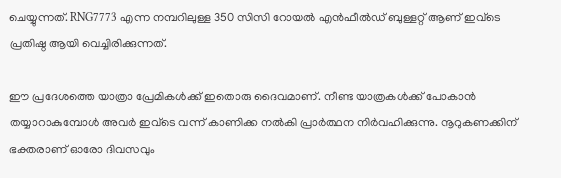ചെയ്യുന്നത്. RNG7773 എന്ന നമ്പറിലുള്ള 350 സിസി റോയൽ എൻഫീൽഡ് ബുള്ളറ്റ് ആണ് ഇവ്ടെ പ്രതിഷ്ഠ ആയി വെച്ചിരിക്കുന്നത്.

ഈ പ്രദേശത്തെ യാത്രാ പ്രേമികൾക്ക് ഇതൊരു ദൈവമാണ്. നീണ്ട യാത്രകൾക്ക് പോകാൻ തയ്യാറാകുമ്പോൾ അവർ ഇവ്ടെ വന്ന് കാണിക്ക നൽകി പ്രാർത്ഥന നിർവഹിക്കുന്നു. നൂറുകണക്കിന് ഭക്തരാണ് ഓരോ ദിവസവും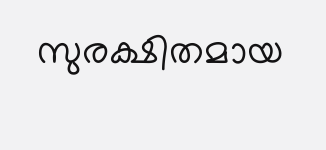സുരക്ഷിതമായ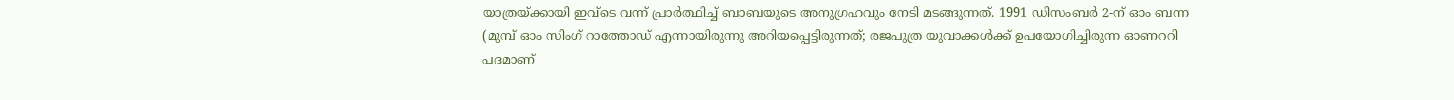യാത്രയ്ക്കായി ഇവ്ടെ വന്ന് പ്രാർത്ഥിച്ച് ബാബയുടെ അനുഗ്രഹവും നേടി മടങ്ങുന്നത്. 1991 ഡിസംബർ 2-ന് ഓം ബന്ന (മുമ്പ് ഓം സിംഗ് റാത്തോഡ് എന്നായിരുന്നു അറിയപ്പെട്ടിരുന്നത്; രജപുത്ര യുവാക്കൾക്ക് ഉപയോഗിച്ചിരുന്ന ഓണററി പദമാണ്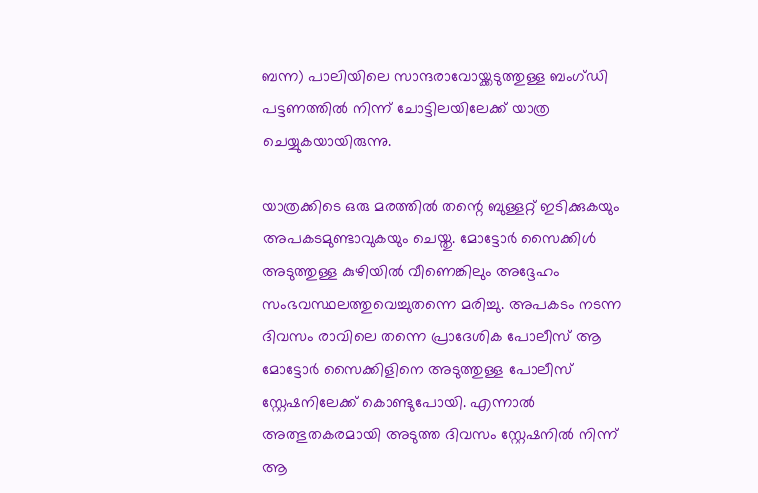ബന്ന) പാലിയിലെ സാന്ദരാവോയ്ക്കടുത്തുള്ള ബംഗ്ഡി പട്ടണത്തിൽ നിന്ന് ചോട്ടിലയിലേക്ക് യാത്ര ചെയ്യുകയായിരുന്നു.

യാത്രക്കിടെ ഒരു മരത്തിൽ തന്റെ ബുള്ളറ്റ് ഇടിക്കുകയും അപകടമുണ്ടാവുകയും ചെയ്തു. മോട്ടോർ സൈക്കിൾ അടുത്തുള്ള കുഴിയിൽ വീണെങ്കിലും അദ്ദേഹം സംഭവസ്ഥലത്തുവെച്ചുതന്നെ മരിച്ചു. അപകടം നടന്ന ദിവസം രാവിലെ തന്നെ പ്രാദേശിക പോലീസ് ആ മോട്ടോർ സൈക്കിളിനെ അടുത്തുള്ള പോലീസ് സ്റ്റേഷനിലേക്ക് കൊണ്ടുപോയി. എന്നാൽ അത്ഭുതകരമായി അടുത്ത ദിവസം സ്റ്റേഷനിൽ നിന്ന് ആ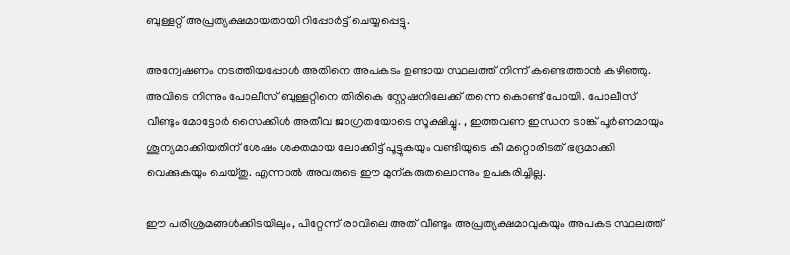ബുള്ളറ്റ് അപ്രത്യക്ഷമായതായി റിപ്പോർട്ട് ചെയ്യപ്പെട്ടു.

അന്വേഷണം നടത്തിയപ്പോൾ അതിനെ അപകടം ഉണ്ടായ സ്ഥലത്ത് നിന്ന് കണ്ടെത്താൻ കഴിഞ്ഞു. അവിടെ നിന്നും പോലീസ് ബുള്ളറ്റിനെ തിരികെ സ്റ്റേഷനിലേക്ക് തന്നെ കൊണ്ട് പോയി. പോലീസ് വീണ്ടും മോട്ടോർ സൈക്കിൾ അതീവ ജാഗ്രതയോടെ സൂക്ഷിച്ചു. , ഇത്തവണ ഇന്ധന ടാങ്ക് പൂർണമായും ശൂന്യമാക്കിയതിന് ശേഷം ശക്തമായ ലോക്കിട്ട് പൂട്ടുകയും വണ്ടിയുടെ കീ മറ്റൊരിടത് ഭദ്രമാക്കി വെക്കുകയും ചെയ്തു. എന്നാൽ അവരുടെ ഈ മുന്കരുതലൊന്നും ഉപകരിച്ചില്ല.

ഈ പരിശ്രമങ്ങൾക്കിടയിലും, പിറ്റേന്ന് രാവിലെ അത് വീണ്ടും അപ്രത്യക്ഷമാവുകയും അപകട സ്ഥലത്ത്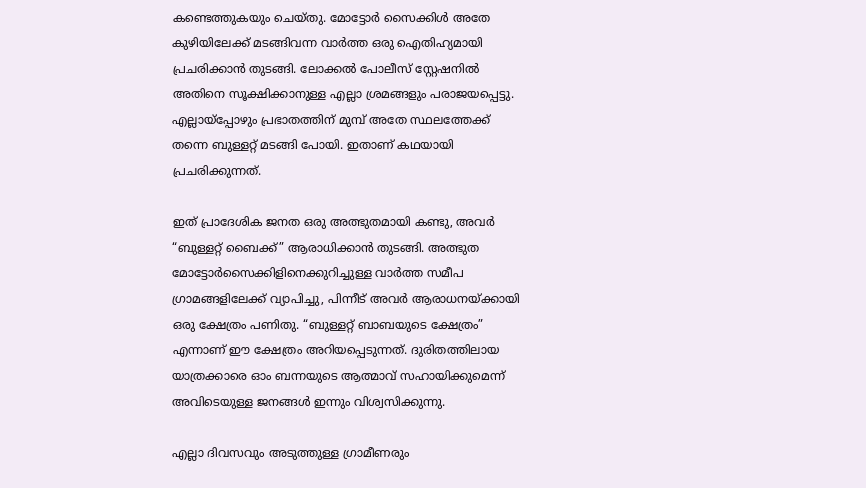കണ്ടെത്തുകയും ചെയ്തു. മോട്ടോർ സൈക്കിൾ അതേ കുഴിയിലേക്ക് മടങ്ങിവന്ന വാർത്ത ഒരു ഐതിഹ്യമായി പ്രചരിക്കാൻ തുടങ്ങി. ലോക്കൽ പോലീസ് സ്റ്റേഷനിൽ അതിനെ സൂക്ഷിക്കാനുള്ള എല്ലാ ശ്രമങ്ങളും പരാജയപ്പെട്ടു. എല്ലായ്പ്പോഴും പ്രഭാതത്തിന് മുമ്പ് അതേ സ്ഥലത്തേക്ക് തന്നെ ബുള്ളറ്റ് മടങ്ങി പോയി. ഇതാണ് കഥയായി പ്രചരിക്കുന്നത്.

ഇത് പ്രാദേശിക ജനത ഒരു അത്ഭുതമായി കണ്ടു, അവർ “ബുള്ളറ്റ് ബൈക്ക്” ആരാധിക്കാൻ തുടങ്ങി. അത്ഭുത മോട്ടോർസൈക്കിളിനെക്കുറിച്ചുള്ള വാർത്ത സമീപ ഗ്രാമങ്ങളിലേക്ക് വ്യാപിച്ചു, പിന്നീട് അവർ ആരാധനയ്ക്കായി ഒരു ക്ഷേത്രം പണിതു. “ബുള്ളറ്റ് ബാബയുടെ ക്ഷേത്രം” എന്നാണ് ഈ ക്ഷേത്രം അറിയപ്പെടുന്നത്. ദുരിതത്തിലായ യാത്രക്കാരെ ഓം ബന്നയുടെ ആത്മാവ് സഹായിക്കുമെന്ന് അവിടെയുള്ള ജനങ്ങൾ ഇന്നും വിശ്വസിക്കുന്നു.

എല്ലാ ദിവസവും അടുത്തുള്ള ഗ്രാമീണരും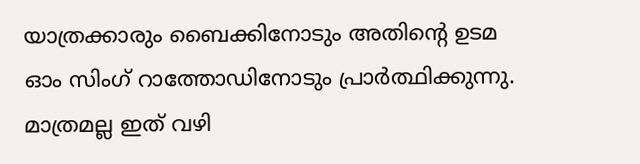യാത്രക്കാരും ബൈക്കിനോടും അതിന്റെ ഉടമ ഓം സിംഗ് റാത്തോഡിനോടും പ്രാർത്ഥിക്കുന്നു. മാത്രമല്ല ഇത് വഴി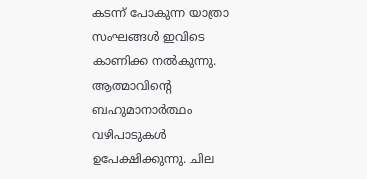കടന്ന് പോകുന്ന യാത്രാ സംഘങ്ങൾ ഇവിടെ കാണിക്ക നൽകുന്നു. ആത്മാവിന്റെ ബഹുമാനാർത്ഥം വഴിപാടുകൾ ഉപേക്ഷിക്കുന്നു. ചില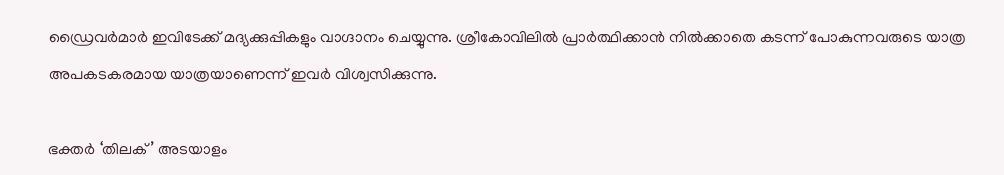ഡ്രൈവർമാർ ഇവിടേക്ക് മദ്യക്കുപ്പികളും വാഗ്ദാനം ചെയ്യുന്നു. ശ്രീകോവിലിൽ പ്രാർത്ഥിക്കാൻ നിൽക്കാതെ കടന്ന് പോകുന്നവരുടെ യാത്ര അപകടകരമായ യാത്രയാണെന്ന് ഇവർ വിശ്വസിക്കുന്നു.

ഭക്തർ ‘തിലക്’ അടയാളം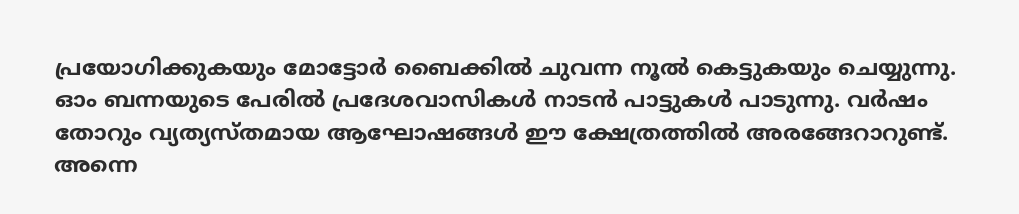പ്രയോഗിക്കുകയും മോട്ടോർ ബൈക്കിൽ ചുവന്ന നൂൽ കെട്ടുകയും ചെയ്യുന്നു. ഓം ബന്നയുടെ പേരിൽ പ്രദേശവാസികൾ നാടൻ പാട്ടുകൾ പാടുന്നു. വർഷം തോറും വ്യത്യസ്തമായ ആഘോഷങ്ങൾ ഈ ക്ഷേത്രത്തിൽ അരങ്ങേറാറുണ്ട്. അന്നെ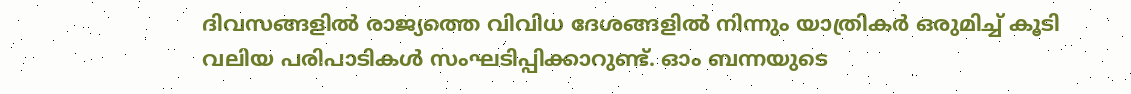ദിവസങ്ങളിൽ രാജ്യത്തെ വിവിധ ദേശങ്ങളിൽ നിന്നും യാത്രികർ ഒരുമിച്ച് കൂടി വലിയ പരിപാടികൾ സംഘടിപ്പിക്കാറുണ്ട്. ഓം ബന്നയുടെ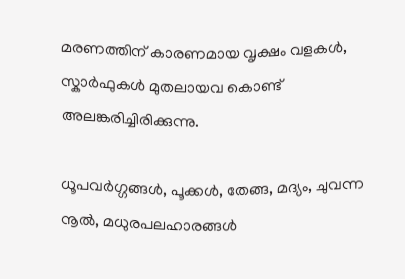മരണത്തിന് കാരണമായ വൃക്ഷം വളകൾ, സ്കാർഫുകൾ മുതലായവ കൊണ്ട് അലങ്കരിച്ചിരിക്കുന്നു.

ധൂപവർഗ്ഗങ്ങൾ, പൂക്കൾ, തേങ്ങ, മദ്യം, ചുവന്ന നൂൽ, മധുരപലഹാരങ്ങൾ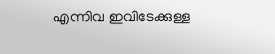എന്നിവ ഇവിടേക്കുള്ള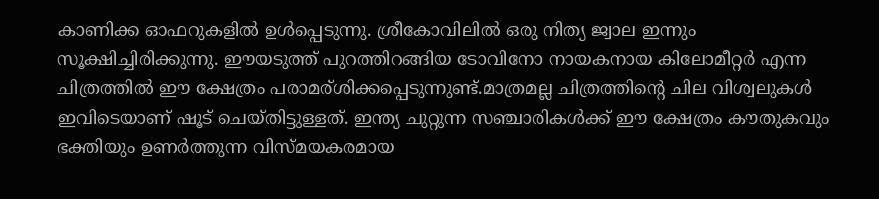കാണിക്ക ഓഫറുകളിൽ ഉൾപ്പെടുന്നു. ശ്രീകോവിലിൽ ഒരു നിത്യ ജ്വാല ഇന്നും സൂക്ഷിച്ചിരിക്കുന്നു. ഈയടുത്ത് പുറത്തിറങ്ങിയ ടോവിനോ നായകനായ കിലോമീറ്റർ എന്ന ചിത്രത്തിൽ ഈ ക്ഷേത്രം പരാമര്ശിക്കപ്പെടുന്നുണ്ട്.മാത്രമല്ല ചിത്രത്തിന്റെ ചില വിശ്വലുകൾ ഇവിടെയാണ് ഷൂട് ചെയ്തിട്ടുള്ളത്. ഇന്ത്യ ചുറ്റുന്ന സഞ്ചാരികൾക്ക് ഈ ക്ഷേത്രം കൗതുകവും ഭക്തിയും ഉണർത്തുന്ന വിസ്മയകരമായ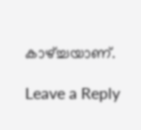കാഴ്ച്ചയാണ്.

Leave a Reply